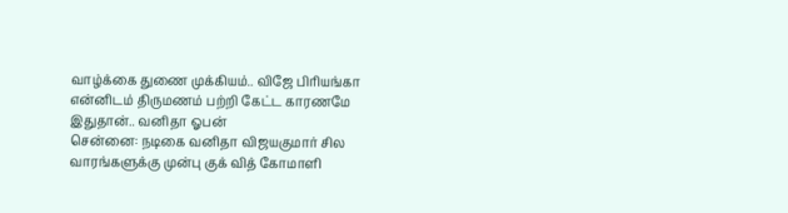வாழ்க்கை துணை முக்கியம்.. விஜே பிரியங்கா என்னிடம் திருமணம் பற்றி கேட்ட காரணமே இதுதான்.. வனிதா ஓபன்
சென்னை: நடிகை வனிதா விஜயகுமார் சில வாரங்களுக்கு முன்பு குக் வித் கோமாளி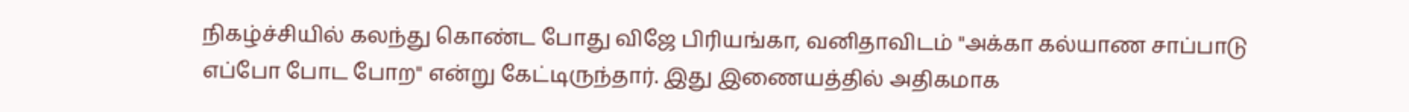நிகழ்ச்சியில் கலந்து கொண்ட போது விஜே பிரியங்கா, வனிதாவிடம் "அக்கா கல்யாண சாப்பாடு எப்போ போட போற" என்று கேட்டிருந்தார். இது இணையத்தில் அதிகமாக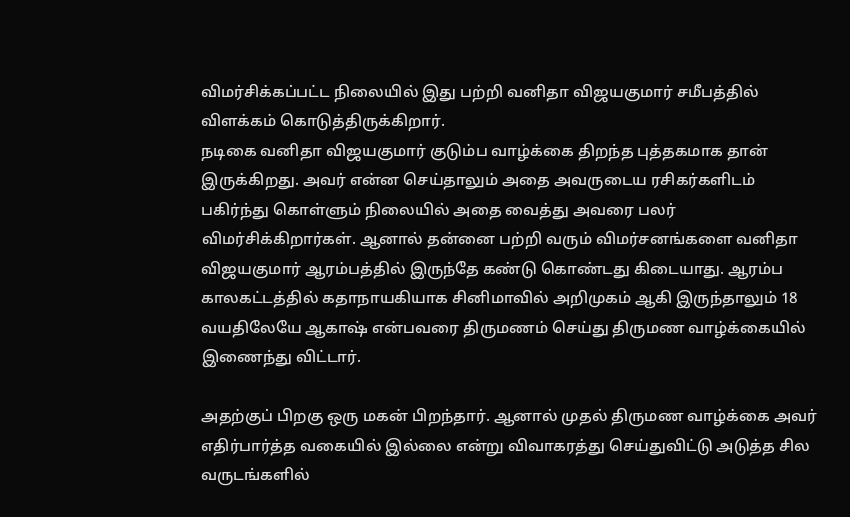விமர்சிக்கப்பட்ட நிலையில் இது பற்றி வனிதா விஜயகுமார் சமீபத்தில் விளக்கம் கொடுத்திருக்கிறார்.
நடிகை வனிதா விஜயகுமார் குடும்ப வாழ்க்கை திறந்த புத்தகமாக தான் இருக்கிறது. அவர் என்ன செய்தாலும் அதை அவருடைய ரசிகர்களிடம் பகிர்ந்து கொள்ளும் நிலையில் அதை வைத்து அவரை பலர் விமர்சிக்கிறார்கள். ஆனால் தன்னை பற்றி வரும் விமர்சனங்களை வனிதா விஜயகுமார் ஆரம்பத்தில் இருந்தே கண்டு கொண்டது கிடையாது. ஆரம்ப காலகட்டத்தில் கதாநாயகியாக சினிமாவில் அறிமுகம் ஆகி இருந்தாலும் 18 வயதிலேயே ஆகாஷ் என்பவரை திருமணம் செய்து திருமண வாழ்க்கையில் இணைந்து விட்டார்.

அதற்குப் பிறகு ஒரு மகன் பிறந்தார். ஆனால் முதல் திருமண வாழ்க்கை அவர் எதிர்பார்த்த வகையில் இல்லை என்று விவாகரத்து செய்துவிட்டு அடுத்த சில வருடங்களில்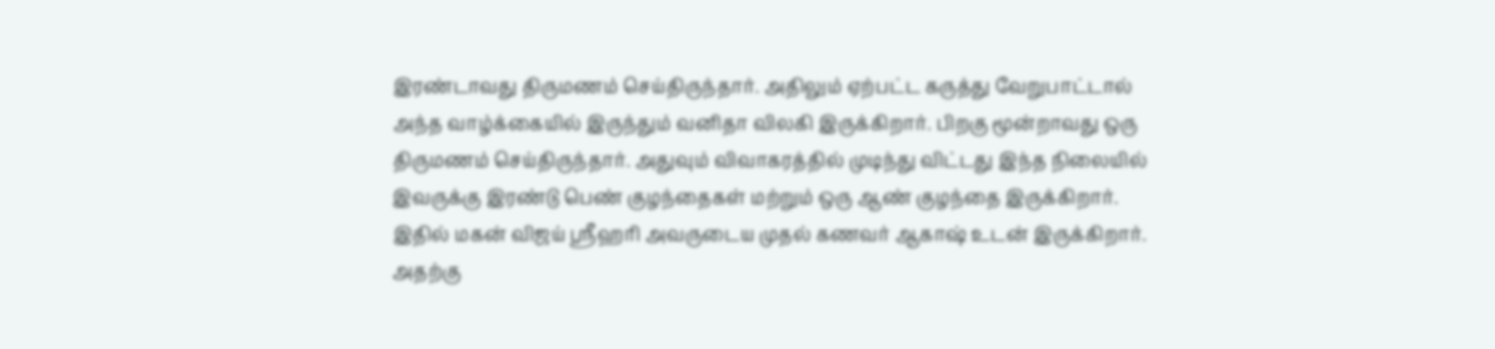இரண்டாவது திருமணம் செய்திருந்தார். அதிலும் ஏற்பட்ட கருத்து வேறுபாட்டால் அந்த வாழ்க்கையில் இருந்தும் வனிதா விலகி இருக்கிறார். பிறகு மூன்றாவது ஒரு திருமணம் செய்திருந்தார். அதுவும் விவாகரத்தில் முடிந்து விட்டது இந்த நிலையில் இவருக்கு இரண்டு பெண் குழந்தைகள் மற்றும் ஒரு ஆண் குழந்தை இருக்கிறார்.
இதில் மகன் விஜய் ஸ்ரீஹரி அவருடைய முதல் கணவர் ஆகாஷ் உடன் இருக்கிறார். அதற்கு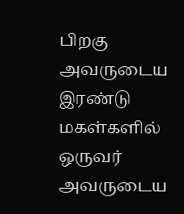பிறகு அவருடைய இரண்டு மகள்களில் ஒருவர் அவருடைய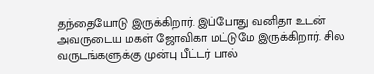தந்தையோடு இருக்கிறார். இப்போது வனிதா உடன் அவருடைய மகள் ஜோவிகா மட்டுமே இருக்கிறார். சில வருடங்களுக்கு முன்பு பீட்டர் பால்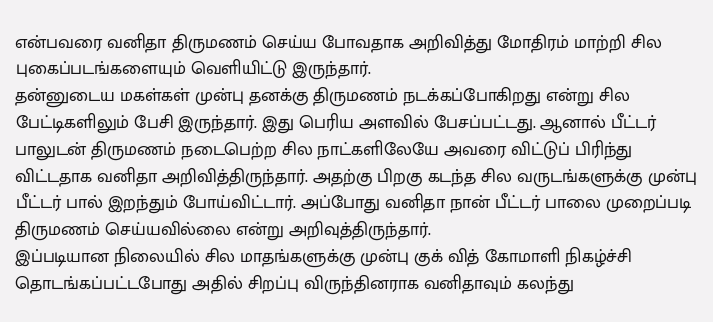என்பவரை வனிதா திருமணம் செய்ய போவதாக அறிவித்து மோதிரம் மாற்றி சில புகைப்படங்களையும் வெளியிட்டு இருந்தார்.
தன்னுடைய மகள்கள் முன்பு தனக்கு திருமணம் நடக்கப்போகிறது என்று சில பேட்டிகளிலும் பேசி இருந்தார். இது பெரிய அளவில் பேசப்பட்டது. ஆனால் பீட்டர் பாலுடன் திருமணம் நடைபெற்ற சில நாட்களிலேயே அவரை விட்டுப் பிரிந்து விட்டதாக வனிதா அறிவித்திருந்தார். அதற்கு பிறகு கடந்த சில வருடங்களுக்கு முன்பு பீட்டர் பால் இறந்தும் போய்விட்டார். அப்போது வனிதா நான் பீட்டர் பாலை முறைப்படி திருமணம் செய்யவில்லை என்று அறிவுத்திருந்தார்.
இப்படியான நிலையில் சில மாதங்களுக்கு முன்பு குக் வித் கோமாளி நிகழ்ச்சி தொடங்கப்பட்டபோது அதில் சிறப்பு விருந்தினராக வனிதாவும் கலந்து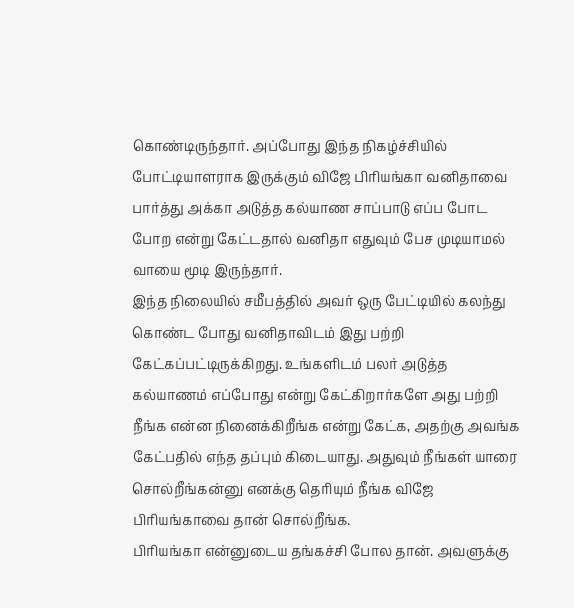கொண்டிருந்தார். அப்போது இந்த நிகழ்ச்சியில் போட்டியாளராக இருக்கும் விஜே பிரியங்கா வனிதாவை பார்த்து அக்கா அடுத்த கல்யாண சாப்பாடு எப்ப போட போற என்று கேட்டதால் வனிதா எதுவும் பேச முடியாமல் வாயை மூடி இருந்தார்.
இந்த நிலையில் சமீபத்தில் அவர் ஒரு பேட்டியில் கலந்து கொண்ட போது வனிதாவிடம் இது பற்றி கேட்கப்பட்டிருக்கிறது. உங்களிடம் பலர் அடுத்த கல்யாணம் எப்போது என்று கேட்கிறார்களே அது பற்றி நீங்க என்ன நினைக்கிறீங்க என்று கேட்க, அதற்கு அவங்க கேட்பதில் எந்த தப்பும் கிடையாது. அதுவும் நீங்கள் யாரை சொல்றீங்கன்னு எனக்கு தெரியும் நீங்க விஜே பிரியங்காவை தான் சொல்றீங்க.
பிரியங்கா என்னுடைய தங்கச்சி போல தான். அவளுக்கு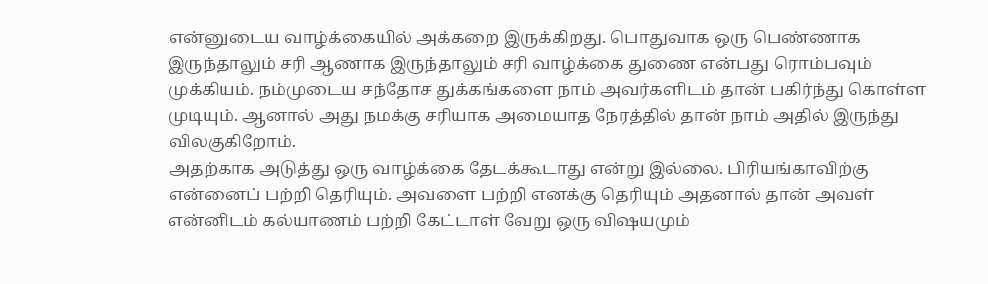என்னுடைய வாழ்க்கையில் அக்கறை இருக்கிறது. பொதுவாக ஒரு பெண்ணாக இருந்தாலும் சரி ஆணாக இருந்தாலும் சரி வாழ்க்கை துணை என்பது ரொம்பவும் முக்கியம். நம்முடைய சந்தோச துக்கங்களை நாம் அவர்களிடம் தான் பகிர்ந்து கொள்ள முடியும். ஆனால் அது நமக்கு சரியாக அமையாத நேரத்தில் தான் நாம் அதில் இருந்து விலகுகிறோம்.
அதற்காக அடுத்து ஒரு வாழ்க்கை தேடக்கூடாது என்று இல்லை. பிரியங்காவிற்கு என்னைப் பற்றி தெரியும். அவளை பற்றி எனக்கு தெரியும் அதனால் தான் அவள் என்னிடம் கல்யாணம் பற்றி கேட்டாள் வேறு ஒரு விஷயமும்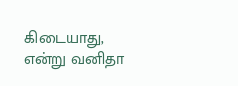கிடையாது, என்று வனிதா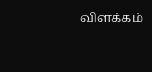விளக்கம்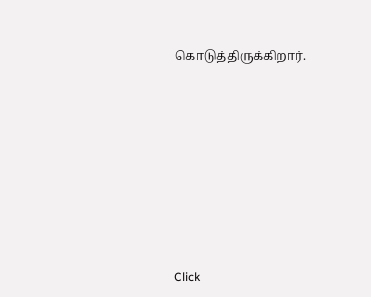கொடுத்திருக்கிறார்.












Click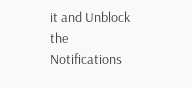it and Unblock the Notifications